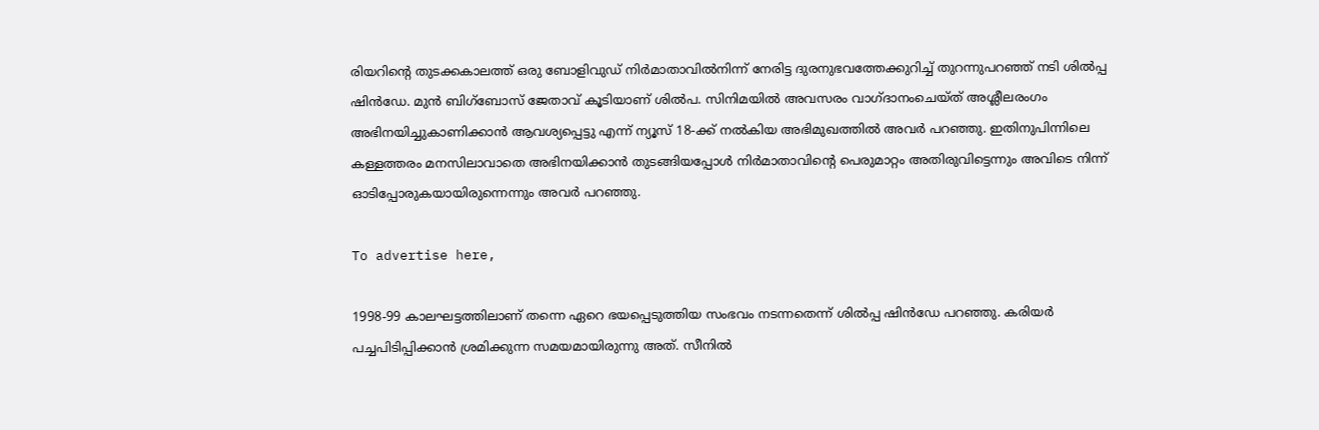രിയറിന്റെ തുടക്കകാലത്ത് ഒരു ബോളിവുഡ് നിർമാതാവിൽനിന്ന് നേരിട്ട ദുരനുഭവത്തേക്കുറിച്ച് തുറന്നുപറഞ്ഞ് നടി ശിൽപ്പ ഷിൻഡേ. മുന്‍ ബിഗ്ബോസ് ജേതാവ് കൂടിയാണ് ശില്‍പ. സിനിമയിൽ അവസരം വാഗ്ദാനംചെയ്ത് അശ്ലീലരംഗം അഭിനയിച്ചുകാണിക്കാൻ ആവശ്യപ്പെട്ടു എന്ന് ന്യൂസ് 18-ക്ക് നൽകിയ അഭിമുഖത്തിൽ അവർ പറഞ്ഞു. ഇതിനുപിന്നിലെ കള്ളത്തരം മനസിലാവാതെ അഭിനയിക്കാൻ തുടങ്ങിയപ്പോൾ നിർമാതാവിന്റെ പെരുമാറ്റം അതിരുവിട്ടെന്നും അവിടെ നിന്ന് ഓടിപ്പോരുകയായിരുന്നെന്നും അവർ പറഞ്ഞു.

To advertise here,

1998-99 കാലഘട്ടത്തിലാണ് തന്നെ ഏറെ ഭയപ്പെടുത്തിയ സംഭവം നടന്നതെന്ന് ശിൽപ്പ ഷിൻഡേ പറഞ്ഞു. കരിയർ പച്ചപിടിപ്പിക്കാൻ ശ്രമിക്കുന്ന സമയമായിരുന്നു അത്. സീനിൽ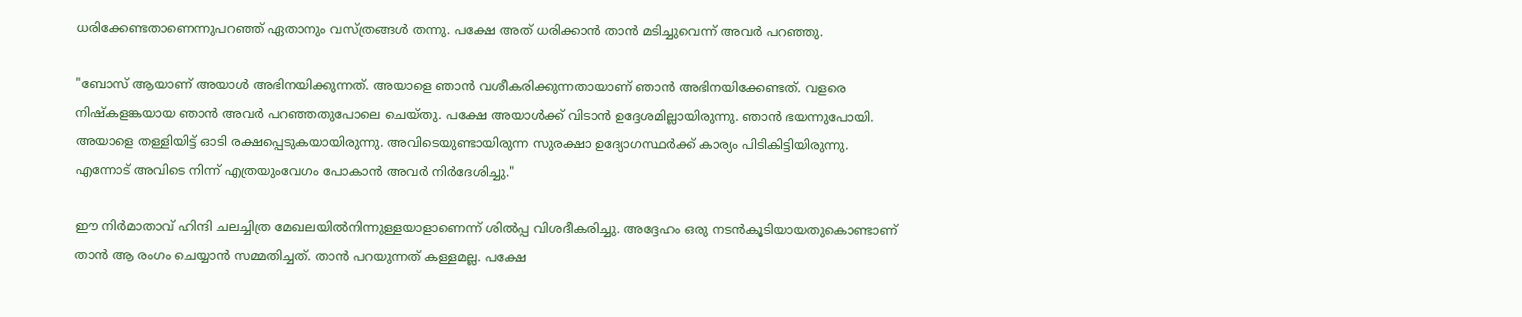ധരിക്കേണ്ടതാണെന്നുപറഞ്ഞ് ഏതാനും വസ്ത്രങ്ങൾ തന്നു. പക്ഷേ അത് ധരിക്കാൻ താൻ മടിച്ചുവെന്ന് അവർ പറഞ്ഞു.

"ബോസ് ആയാണ് അയാൾ അഭിനയിക്കുന്നത്. അയാളെ ഞാൻ വശീകരിക്കുന്നതായാണ് ഞാൻ അഭിനയിക്കേണ്ടത്. വളരെ നിഷ്കളങ്കയായ ഞാൻ അവർ പറഞ്ഞതുപോലെ ചെയ്തു. പക്ഷേ അയാൾക്ക് വിടാൻ ഉദ്ദേശമില്ലായിരുന്നു. ഞാൻ ഭയന്നുപോയി. അയാളെ തള്ളിയിട്ട് ഓടി രക്ഷപ്പെടുകയായിരുന്നു. അവിടെയുണ്ടായിരുന്ന സുരക്ഷാ ഉദ്യോഗസ്ഥർക്ക് കാര്യം പിടികിട്ടിയിരുന്നു. എന്നോട് അവിടെ നിന്ന് എത്രയുംവേഗം പോകാൻ അവർ നിർദേശിച്ചു."

ഈ നിർമാതാവ് ഹിന്ദി ചലച്ചിത്ര മേഖലയിൽനിന്നുള്ളയാളാണെന്ന് ശിൽപ്പ വിശദീകരിച്ചു. അദ്ദേഹം ഒരു നടൻകൂടിയായതുകൊണ്ടാണ് താൻ ആ രംഗം ചെയ്യാൻ സമ്മതിച്ചത്. താൻ പറയുന്നത് കള്ളമല്ല. പക്ഷേ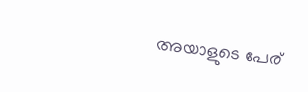അയാളുടെ പേര്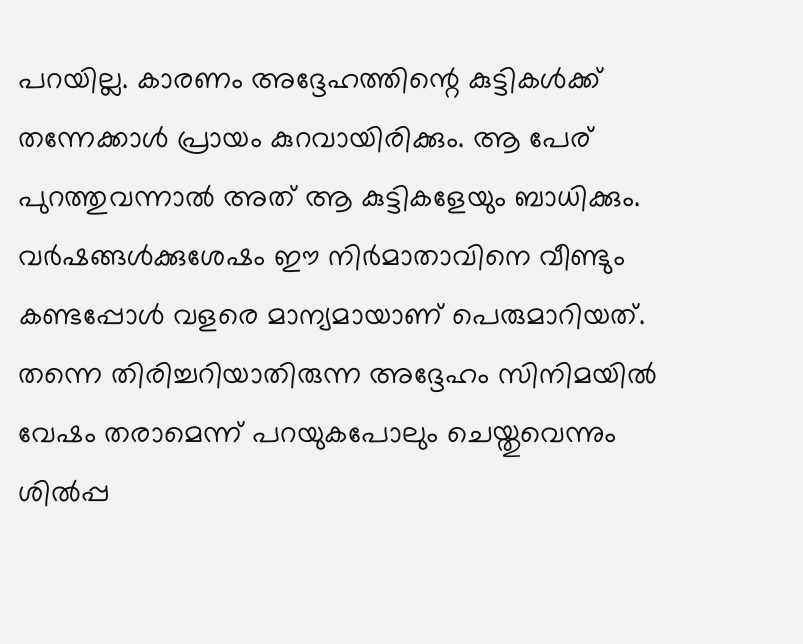പറയില്ല. കാരണം അദ്ദേഹത്തിന്റെ കുട്ടികൾക്ക് തന്നേക്കാൾ പ്രായം കുറവായിരിക്കും. ആ പേര് പുറത്തുവന്നാൽ അത് ആ കുട്ടികളേയും ബാധിക്കും. വർഷങ്ങൾക്കുശേഷം ഈ നിർമാതാവിനെ വീണ്ടും കണ്ടപ്പോൾ വളരെ മാന്യമായാണ് പെരുമാറിയത്. തന്നെ തിരിച്ചറിയാതിരുന്ന അദ്ദേഹം സിനിമയിൽ വേഷം തരാമെന്ന് പറയുകപോലും ചെയ്തുവെന്നും ശിൽപ്പ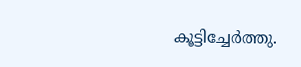കൂട്ടിച്ചേര്‍ത്തു.